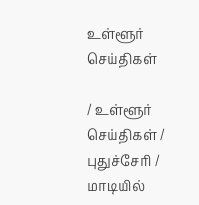உள்ளூர் செய்திகள்

/ உள்ளூர் செய்திகள் / புதுச்சேரி /  மாடியில்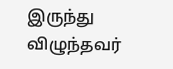இருந்து விழுந்தவர்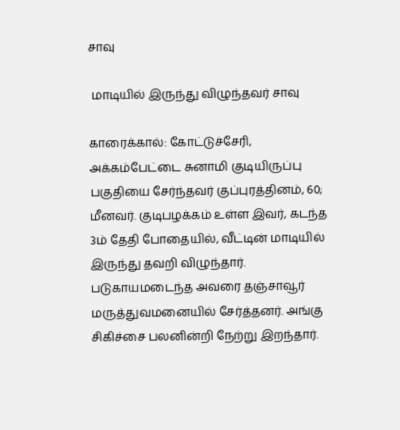சாவு

 மாடியில் இருந்து விழுந்தவர் சாவு

காரைக்கால்: கோட்டுச்சேரி, அக்கம்பேட்டை சுனாமி குடியிருப்பு பகுதியை சேர்ந்தவர் குப்புரத்தினம், 60; மீனவர். குடிபழக்கம் உள்ள இவர், கடந்த 3ம் தேதி போதையில், வீட்டின் மாடியில் இருந்து தவறி விழுந்தார். படுகாயமடைந்த அவரை தஞ்சாவூர் மருத்துவமனையில் சேர்த்தனர். அங்கு சிகிச்சை பலனின்றி நேற்று இறந்தார்.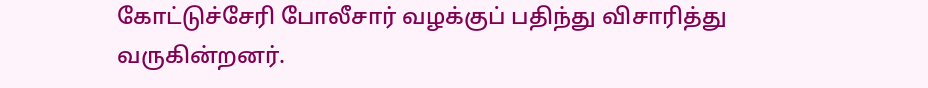கோட்டுச்சேரி போலீசார் வழக்குப் பதிந்து விசாரித்து வருகின்றனர்.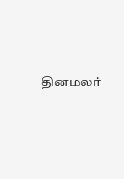தினமலர்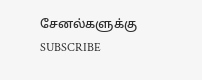சேனல்களுக்கு SUBSCRIBE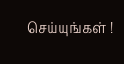செய்யுங்கள் !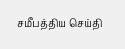சமீபத்திய செய்தி